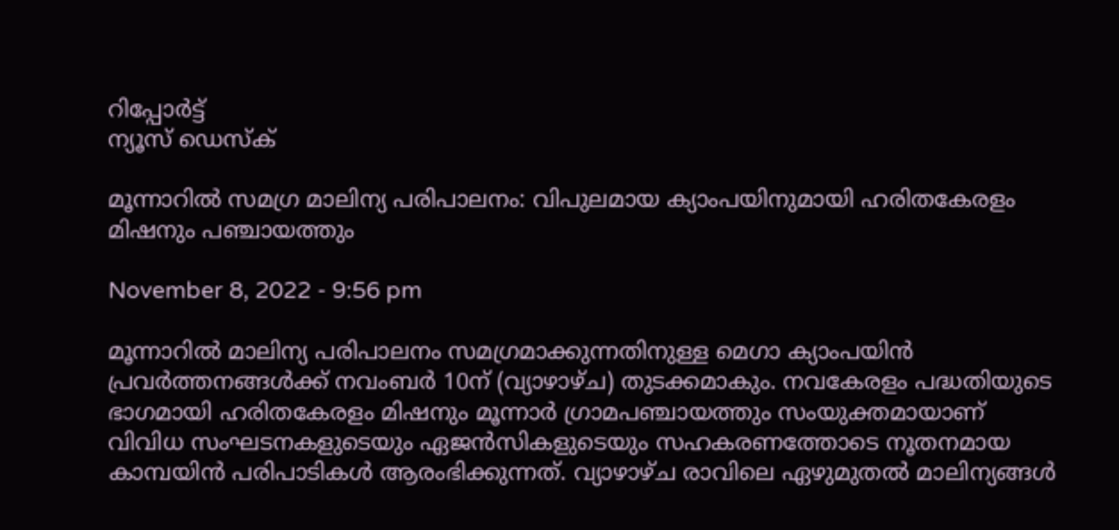റിപ്പോര്‍ട്ട്
ന്യൂസ് ഡെസ്ക്

മൂന്നാറില്‍ സമഗ്ര മാലിന്യ പരിപാലനം: വിപുലമായ ക്യാംപയിനുമായി ഹരിതകേരളം മിഷനും പഞ്ചായത്തും

November 8, 2022 - 9:56 pm

മൂന്നാറില്‍ മാലിന്യ പരിപാലനം സമഗ്രമാക്കുന്നതിനുള്ള മെഗാ ക്യാംപയിന്‍ പ്രവര്‍ത്തനങ്ങള്‍ക്ക് നവംബര്‍ 10ന് (വ്യാഴാഴ്ച) തുടക്കമാകും. നവകേരളം പദ്ധതിയുടെ ഭാഗമായി ഹരിതകേരളം മിഷനും മൂന്നാര്‍ ഗ്രാമപഞ്ചായത്തും സംയുക്തമായാണ് വിവിധ സംഘടനകളുടെയും ഏജന്‍സികളുടെയും സഹകരണത്തോടെ നൂതനമായ കാമ്പയിന്‍ പരിപാടികള്‍ ആരംഭിക്കുന്നത്. വ്യാഴാഴ്ച രാവിലെ ഏഴുമുതല്‍ മാലിന്യങ്ങള്‍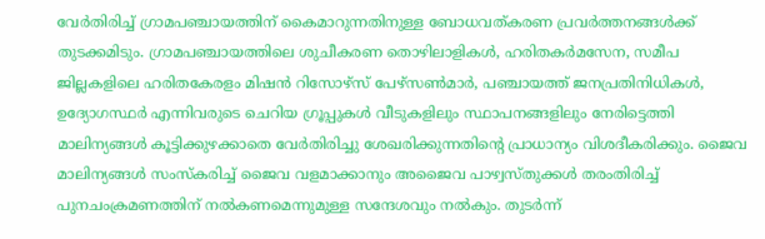വേര്‍തിരിച്ച് ഗ്രാമപഞ്ചായത്തിന് കൈമാറുന്നതിനുള്ള ബോധവത്കരണ പ്രവര്‍ത്തനങ്ങള്‍ക്ക് തുടക്കമിടും. ഗ്രാമപഞ്ചായത്തിലെ ശുചീകരണ തൊഴിലാളികള്‍, ഹരിതകര്‍മസേന, സമീപ ജില്ലകളിലെ ഹരിതകേരളം മിഷന്‍ റിസോഴ്സ് പേഴ്സണ്‍മാര്‍, പഞ്ചായത്ത് ജനപ്രതിനിധികള്‍, ഉദ്യോഗസ്ഥര്‍ എന്നിവരുടെ ചെറിയ ഗ്രൂപ്പുകള്‍ വീടുകളിലും സ്ഥാപനങ്ങളിലും നേരിട്ടെത്തി മാലിന്യങ്ങള്‍ കൂട്ടിക്കുഴക്കാതെ വേര്‍തിരിച്ചു ശേഖരിക്കുന്നതിന്റെ പ്രാധാന്യം വിശദീകരിക്കും. ജൈവ മാലിന്യങ്ങള്‍ സംസ്‌കരിച്ച് ജൈവ വളമാക്കാനും അജൈവ പാഴ്വസ്തുക്കള്‍ തരംതിരിച്ച് പുനചംക്രമണത്തിന് നല്‍കണമെന്നുമുള്ള സന്ദേശവും നല്‍കും. തുടര്‍ന്ന്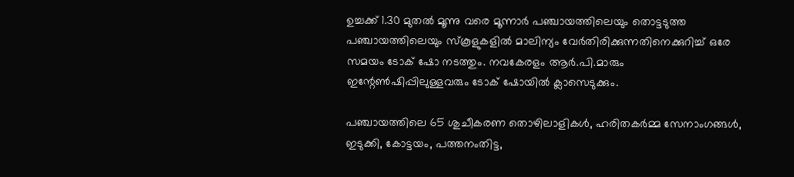ഉച്ചക്ക് 1.30 മുതല്‍ മൂന്നു വരെ മൂന്നാര്‍ പഞ്ചായത്തിലെയും തൊട്ടടുത്ത പഞ്ചായത്തിലെയും സ്‌കൂളുകളില്‍ മാലിന്യം വേര്‍തിരിക്കുന്നതിനെക്കുറിച്ച് ഒരേ സമയം ടോക് ഷോ നടത്തും. നവകേരളം ആര്‍.പി.മാരും ഇന്റേണ്‍ഷിപ്പിലുള്ളവരും ടോക് ഷോയില്‍ ക്ലാസെടുക്കും.

പഞ്ചായത്തിലെ 65 ശുചീകരണ തൊഴിലാളികള്‍, ഹരിതകര്‍മ്മ സേനാംഗങ്ങള്‍, ഇടുക്കി, കോട്ടയം, പത്തനംതിട്ട,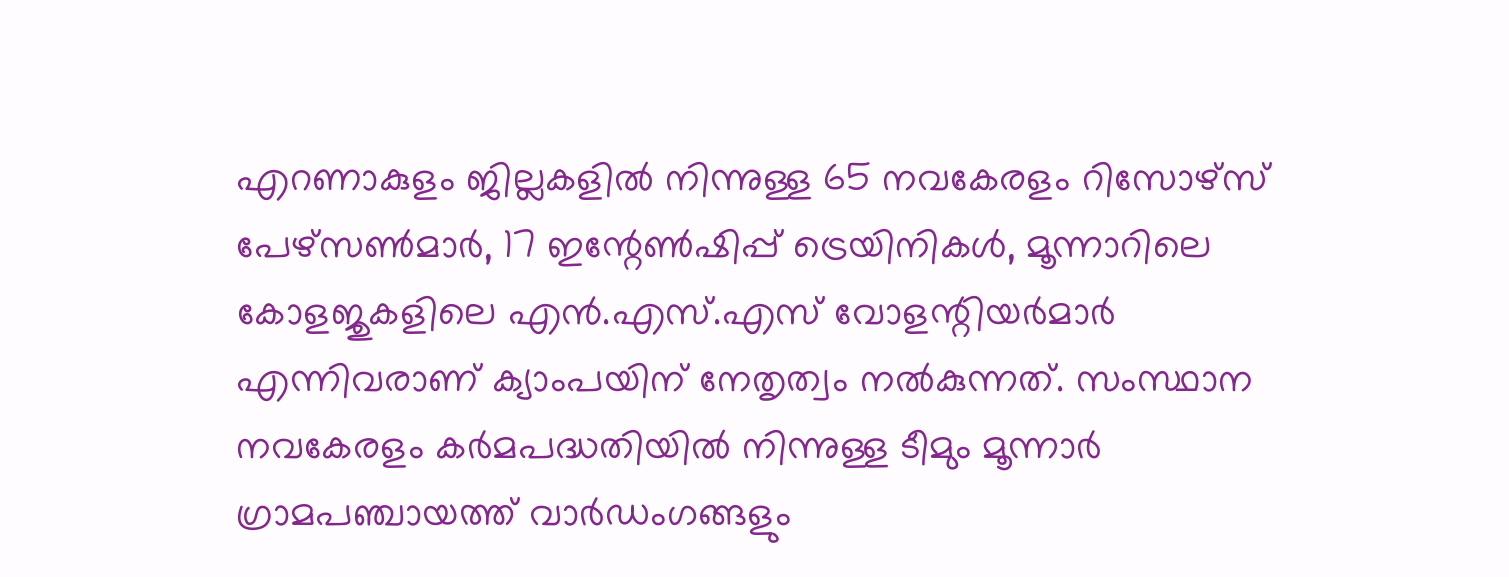എറണാകുളം ജില്ലകളില്‍ നിന്നുള്ള 65 നവകേരളം റിസോഴ്‌സ് പേഴ്‌സണ്‍മാര്‍, 17 ഇന്റേണ്‍ഷിപ്പ് ട്രെയിനികള്‍, മൂന്നാറിലെ കോളജുകളിലെ എന്‍.എസ്.എസ് വോളന്റിയര്‍മാര്‍ എന്നിവരാണ് ക്യാംപയിന് നേതൃത്വം നല്‍കുന്നത്. സംസ്ഥാന നവകേരളം കര്‍മപദ്ധതിയില്‍ നിന്നുള്ള ടീമും മൂന്നാര്‍ ഗ്രാമപഞ്ചായത്ത് വാര്‍ഡംഗങ്ങളും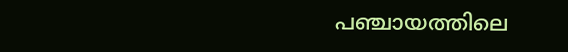പഞ്ചായത്തിലെ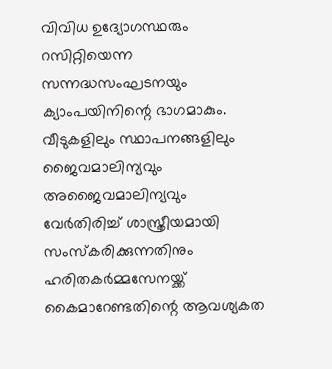വിവിധ ഉദ്യോഗസ്ഥരും റസിറ്റിയെന്ന സന്നദ്ധസംഘടനയും ക്യാംപയിനിന്റെ ഭാഗമാകും.
വീടുകളിലും സ്ഥാപനങ്ങളിലും ജൈവമാലിന്യവും അജൈവമാലിന്യവും വേര്‍തിരിച്ച് ശാസ്ത്രീയമായി സംസ്‌കരിക്കുന്നതിനും ഹരിതകര്‍മ്മസേനയ്ക്ക് കൈമാറേണ്ടതിന്റെ ആവശ്യകത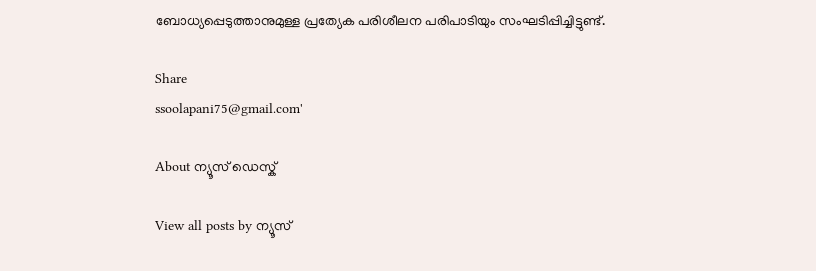ബോധ്യപ്പെടുത്താനുമുള്ള പ്രത്യേക പരിശീലന പരിപാടിയും സംഘടിപ്പിച്ചിട്ടുണ്ട്.

Share
ssoolapani75@gmail.com'

About ന്യൂസ് ഡെസ്ക്

View all posts by ന്യൂസ്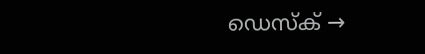ഡെസ്ക് →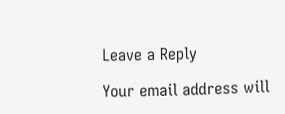Leave a Reply

Your email address will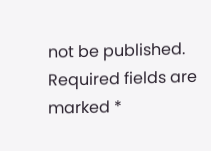not be published. Required fields are marked *